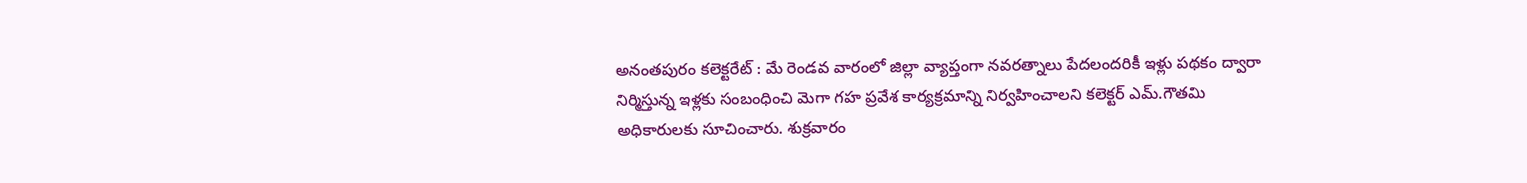అనంతపురం కలెక్టరేట్ : మే రెండవ వారంలో జిల్లా వ్యాప్తంగా నవరత్నాలు పేదలందరికీ ఇళ్లు పథకం ద్వారా నిర్మిస్తున్న ఇళ్లకు సంబంధించి మెగా గహ ప్రవేశ కార్యక్రమాన్ని నిర్వహించాలని కలెక్టర్ ఎమ్.గౌతమి అధికారులకు సూచించారు. శుక్రవారం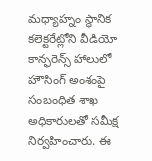మధ్యాహ్నం స్థానిక కలెక్టరేట్లోని వీడియో కాన్ఫరెన్స్ హాలులో హౌసింగ్ అంశంపై సంబంధిత శాఖ అధికారులతో సమీక్ష నిర్వహించారు. ఈ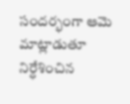సందర్భంగా ఆమె మాట్లాడుతూ నిర్ధేశించిన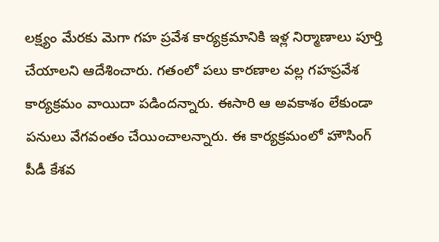లక్ష్యం మేరకు మెగా గహ ప్రవేశ కార్యక్రమానికి ఇళ్ల నిర్మాణాలు పూర్తి చేయాలని ఆదేశించారు. గతంలో పలు కారణాల వల్ల గహప్రవేశ కార్యక్రమం వాయిదా పడిందన్నారు. ఈసారి ఆ అవకాశం లేకుండా పనులు వేగవంతం చేయించాలన్నారు. ఈ కార్యక్రమంలో హౌసింగ్ పీడీ కేశవ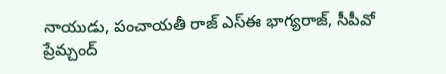నాయుడు, పంచాయతీ రాజ్ ఎస్ఈ భాగ్యరాజ్, సీపీవో ప్రేమ్చంద్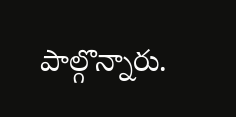పాల్గొన్నారు.